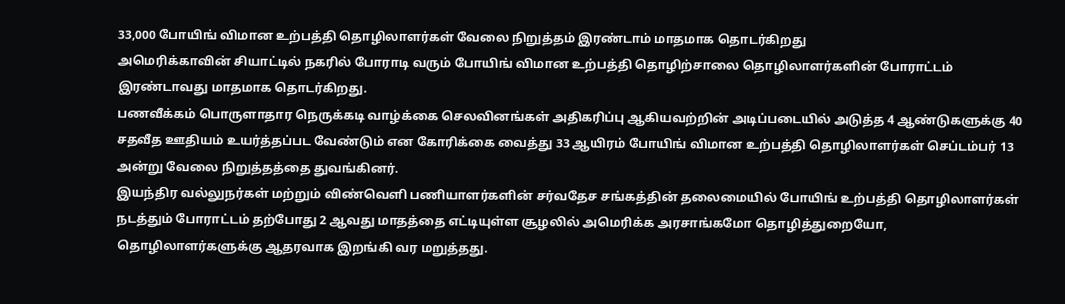33,000 போயிங் விமான உற்பத்தி தொழிலாளர்கள் வேலை நிறுத்தம் இரண்டாம் மாதமாக தொடர்கிறது
அமெரிக்காவின் சியாட்டில் நகரில் போராடி வரும் போயிங் விமான உற்பத்தி தொழிற்சாலை தொழிலாளர்களின் போராட்டம் இரண்டாவது மாதமாக தொடர்கிறது.
பணவீக்கம் பொருளாதார நெருக்கடி வாழ்க்கை செலவினங்கள் அதிகரிப்பு ஆகியவற்றின் அடிப்படையில் அடுத்த 4 ஆண்டுகளுக்கு 40 சதவீத ஊதியம் உயர்த்தப்பட வேண்டும் என கோரிக்கை வைத்து 33 ஆயிரம் போயிங் விமான உற்பத்தி தொழிலாளர்கள் செப்டம்பர் 13 அன்று வேலை நிறுத்தத்தை துவங்கினர்.
இயந்திர வல்லுநர்கள் மற்றும் விண்வெளி பணியாளர்களின் சர்வதேச சங்கத்தின் தலைமையில் போயிங் உற்பத்தி தொழிலாளர்கள் நடத்தும் போராட்டம் தற்போது 2 ஆவது மாதத்தை எட்டியுள்ள சூழலில் அமெரிக்க அரசாங்கமோ தொழித்துறையோ, தொழிலாளர்களுக்கு ஆதரவாக இறங்கி வர மறுத்தது.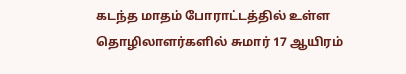கடந்த மாதம் போராட்டத்தில் உள்ள தொழிலாளர்களில் சுமார் 17 ஆயிரம்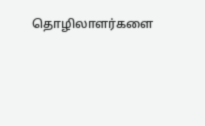தொழிலாளர்களை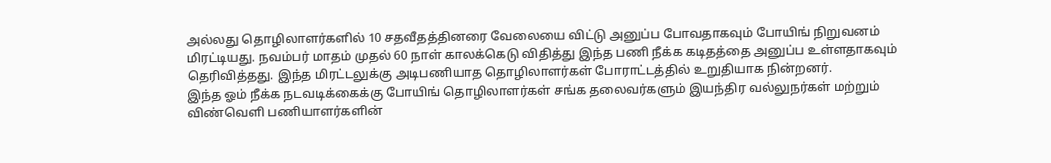அல்லது தொழிலாளர்களில் 10 சதவீதத்தினரை வேலையை விட்டு அனுப்ப போவதாகவும் போயிங் நிறுவனம் மிரட்டியது. நவம்பர் மாதம் முதல் 60 நாள் காலக்கெடு விதித்து இந்த பணி நீக்க கடிதத்தை அனுப்ப உள்ளதாகவும் தெரிவித்தது. இந்த மிரட்டலுக்கு அடிபணியாத தொழிலாளர்கள் போராட்டத்தில் உறுதியாக நின்றனர்.
இந்த ஓம் நீக்க நடவடிக்கைக்கு போயிங் தொழிலாளர்கள் சங்க தலைவர்களும் இயந்திர வல்லுநர்கள் மற்றும் விண்வெளி பணியாளர்களின்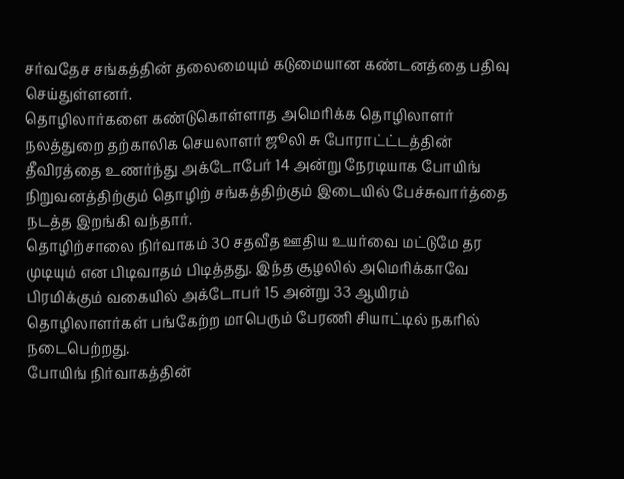சர்வதேச சங்கத்தின் தலைமையும் கடுமையான கண்டனத்தை பதிவு செய்துள்ளனர்.
தொழிலார்களை கண்டுகொள்ளாத அமெரிக்க தொழிலாளர் நலத்துறை தற்காலிக செயலாளர் ஜூலி சு போராட்ட்டத்தின் தீவிரத்தை உணர்ந்து அக்டோபேர் 14 அன்று நேரடியாக போயிங் நிறுவனத்திற்கும் தொழிற் சங்கத்திற்கும் இடையில் பேச்சுவார்த்தை நடத்த இறங்கி வந்தார்.
தொழிற்சாலை நிர்வாகம் 30 சதவீத ஊதிய உயர்வை மட்டுமே தர முடியும் என பிடிவாதம் பிடித்தது. இந்த சூழலில் அமெரிக்காவே பிரமிக்கும் வகையில் அக்டோபர் 15 அன்று 33 ஆயிரம் தொழிலாளர்கள் பங்கேற்ற மாபெரும் பேரணி சியாட்டில் நகரில் நடைபெற்றது.
போயிங் நிர்வாகத்தின்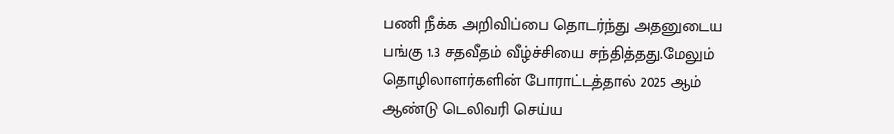பணி நீக்க அறிவிப்பை தொடர்ந்து அதனுடைய பங்கு 1.3 சதவீதம் வீழ்ச்சியை சந்தித்தது.மேலும் தொழிலாளர்களின் போராட்டத்தால் 2025 ஆம் ஆண்டு டெலிவரி செய்ய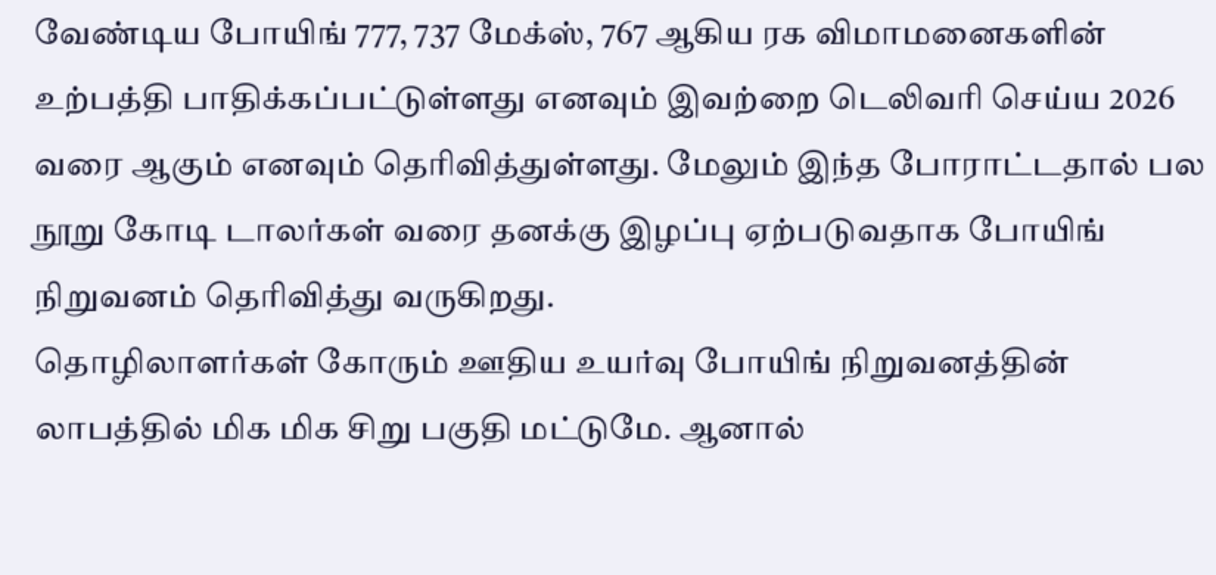வேண்டிய போயிங் 777, 737 மேக்ஸ், 767 ஆகிய ரக விமாமனைகளின் உற்பத்தி பாதிக்கப்பட்டுள்ளது எனவும் இவற்றை டெலிவரி செய்ய 2026 வரை ஆகும் எனவும் தெரிவித்துள்ளது. மேலும் இந்த போராட்டதால் பல நூறு கோடி டாலர்கள் வரை தனக்கு இழப்பு ஏற்படுவதாக போயிங் நிறுவனம் தெரிவித்து வருகிறது.
தொழிலாளர்கள் கோரும் ஊதிய உயர்வு போயிங் நிறுவனத்தின் லாபத்தில் மிக மிக சிறு பகுதி மட்டுமே. ஆனால்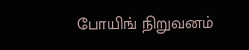போயிங் நிறுவனம்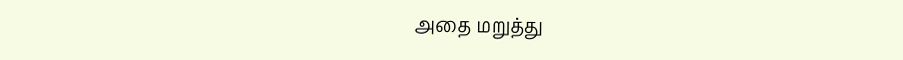அதை மறுத்து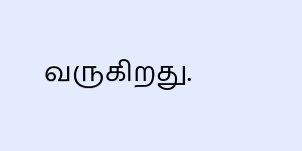வருகிறது.